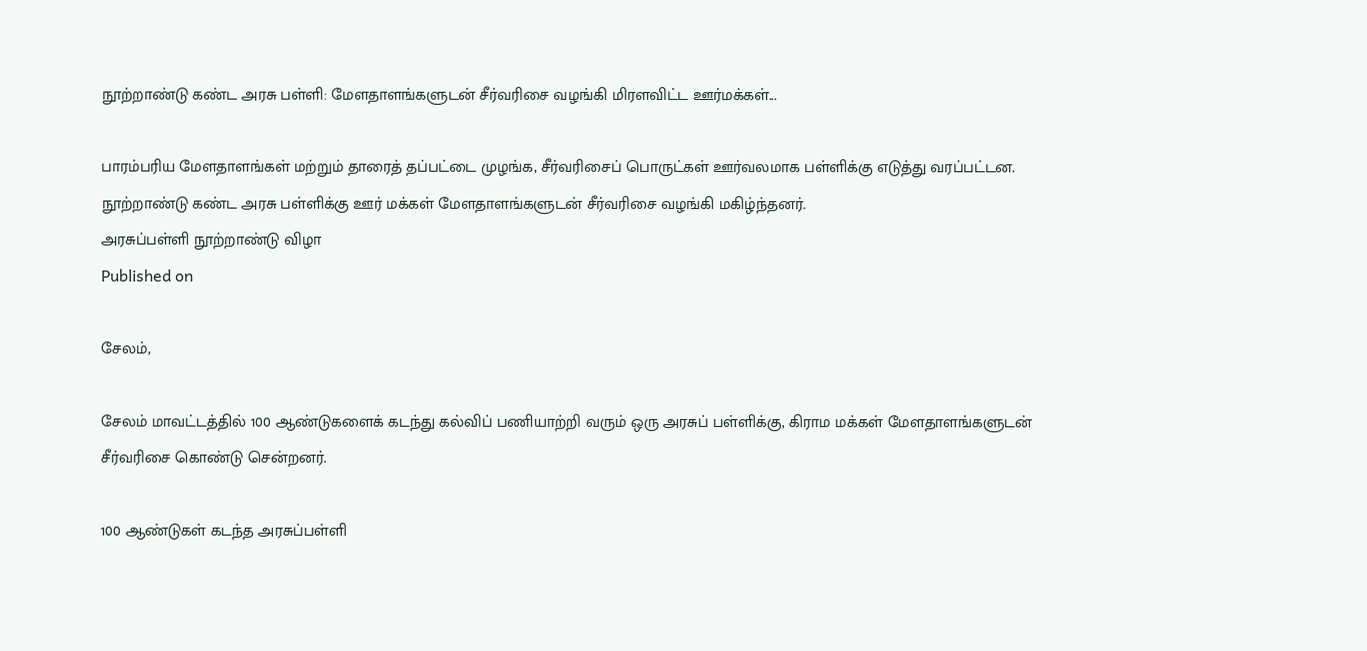நூற்றாண்டு கண்ட அரசு பள்ளி: மேளதாளங்களுடன் சீர்வரிசை வழங்கி மிரளவிட்ட ஊர்மக்கள்...

பாரம்பரிய மேளதாளங்கள் மற்றும் தாரைத் தப்பட்டை முழங்க, சீர்வரிசைப் பொருட்கள் ஊர்வலமாக பள்ளிக்கு எடுத்து வரப்பட்டன.
நூற்றாண்டு கண்ட அரசு பள்ளிக்கு ஊர் மக்கள் மேளதாளங்களுடன் சீர்வரிசை வழங்கி மகிழ்ந்தனர்.
அரசுப்பள்ளி நூற்றாண்டு விழா
Published on

சேலம்,

சேலம் மாவட்டத்தில் 100 ஆண்டுகளைக் கடந்து கல்விப் பணியாற்றி வரும் ஒரு அரசுப் பள்ளிக்கு, கிராம மக்கள் மேளதாளங்களுடன் சீர்வரிசை கொண்டு சென்றனர்.

100 ஆண்டுகள் கடந்த அரசுப்பள்ளி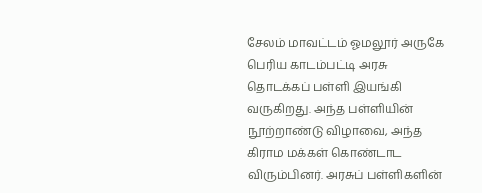சேலம் மாவட்டம் ஓமலூர் அருகே பெரிய காடம்பட்டி அரசு தொடக்கப் பள்ளி இயங்கி வருகிறது. அந்த பள்ளியின் நூற்றாண்டு விழாவை, அந்த கிராம மக்கள் கொண்டாட விரும்பினர். அரசுப் பள்ளிகளின்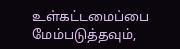உள்கட்டமைப்பை மேம்படுத்தவும்,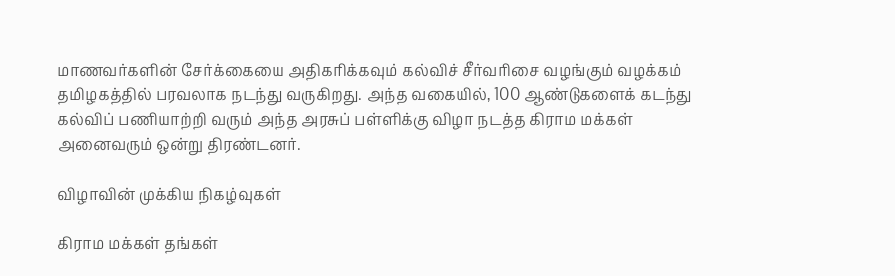மாணவர்களின் சேர்க்கையை அதிகரிக்கவும் கல்விச் சீர்வரிசை வழங்கும் வழக்கம் தமிழகத்தில் பரவலாக நடந்து வருகிறது. அந்த வகையில், 100 ஆண்டுகளைக் கடந்து கல்விப் பணியாற்றி வரும் அந்த அரசுப் பள்ளிக்கு விழா நடத்த கிராம மக்கள் அனைவரும் ஒன்று திரண்டனர்.

விழாவின் முக்கிய நிகழ்வுகள்

கிராம மக்கள் தங்கள்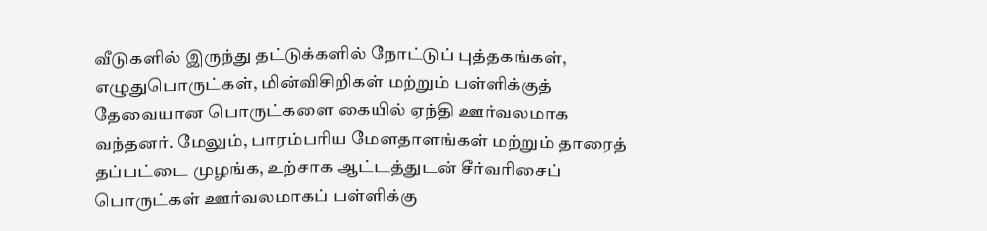வீடுகளில் இருந்து தட்டுக்களில் நோட்டுப் புத்தகங்கள், எழுதுபொருட்கள், மின்விசிறிகள் மற்றும் பள்ளிக்குத் தேவையான பொருட்களை கையில் ஏந்தி ஊர்வலமாக வந்தனர். மேலும், பாரம்பரிய மேளதாளங்கள் மற்றும் தாரைத் தப்பட்டை முழங்க, உற்சாக ஆட்டத்துடன் சீர்வரிசைப் பொருட்கள் ஊர்வலமாகப் பள்ளிக்கு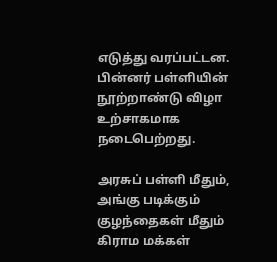எடுத்து வரப்பட்டன. பின்னர் பள்ளியின் நூற்றாண்டு விழா உற்சாகமாக நடைபெற்றது.

அரசுப் பள்ளி மீதும், அங்கு படிக்கும் குழந்தைகள் மீதும் கிராம மக்கள்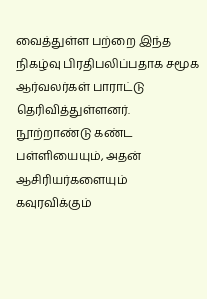வைத்துள்ள பற்றை இந்த நிகழ்வு பிரதிபலிப்பதாக சமூக ஆர்வலர்கள் பாராட்டு தெரிவித்துள்ளனர். நூற்றாண்டு கண்ட பள்ளியையும், அதன் ஆசிரியர்களையும் கவுரவிக்கும்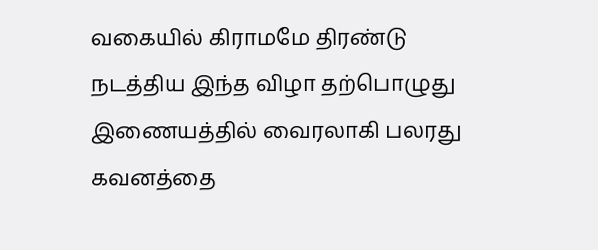வகையில் கிராமமே திரண்டு நடத்திய இந்த விழா தற்பொழுது இணையத்தில் வைரலாகி பலரது கவனத்தை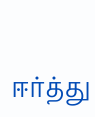ஈர்த்து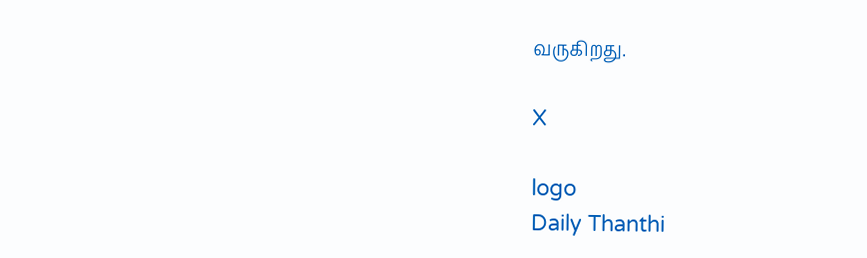வருகிறது.

X

logo
Daily Thanthi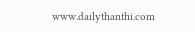www.dailythanthi.com